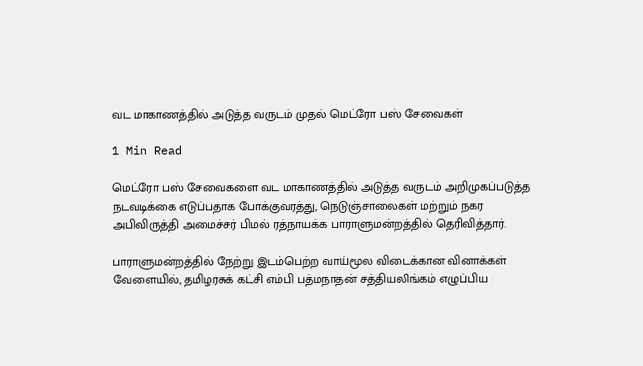வட மாகாணத்தில் அடுத்த வருடம் முதல் மெட்ரோ பஸ் சேவைகள்

1 Min Read

மெட்ரோ பஸ் சேவைகளை வட மாகாணத்தில் அடுத்த வருடம் அறிமுகப்படுத்த நடவடிக்கை எடுப்பதாக போக்குவரத்து, நெடுஞ்சாலைகள் மற்றும் நகர அபிவிருத்தி அமைச்சர் பிமல் ரத்நாயக்க பாராளுமன்றத்தில் தெரிவித்தார்.

பாராளுமன்றத்தில் நேற்று இடம்பெற்ற வாய்மூல விடைக்கான வினாக்கள் வேளையில், தமிழரசுக் கட்சி எம்பி பத்மநாதன் சத்தியலிங்கம் எழுப்பிய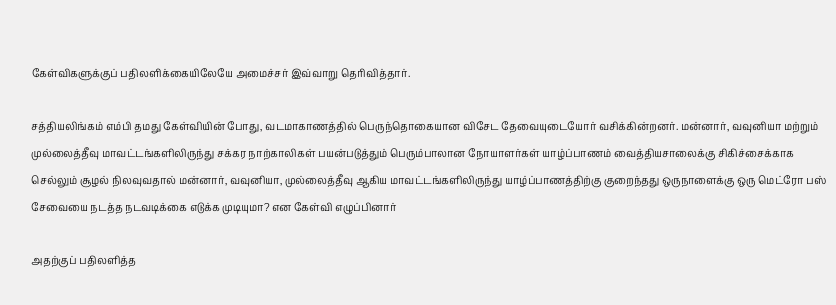கேள்விகளுக்குப் பதிலளிக்கையிலேயே அமைச்சர் இவ்வாறு தெரிவித்தார்.

சத்தியலிங்கம் எம்பி தமது கேள்வியின் போது, வடமாகாணத்தில் பெருந்தொகையான விசேட தேவையுடையோர் வசிக்கின்றனர். மன்னார், வவுனியா மற்றும் முல்லைத்தீவு மாவட்டங்களிலிருந்து சக்கர நாற்காலிகள் பயன்படுத்தும் பெரும்பாலான நோயாளர்கள் யாழ்ப்பாணம் வைத்தியசாலைக்கு சிகிச்சைக்காக செல்லும் சூழல் நிலவுவதால் மன்னார், வவுனியா, முல்லைத்தீவு ஆகிய மாவட்டங்களிலிருந்து யாழ்ப்பாணத்திற்கு குறைந்தது ஒருநாளைக்கு ஒரு மெட்ரோ பஸ் சேவையை நடத்த நடவடிக்கை எடுக்க முடியுமா? என கேள்வி எழுப்பினார்

அதற்குப் பதிலளித்த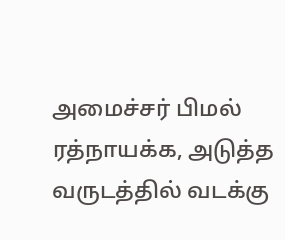அமைச்சர் பிமல் ரத்நாயக்க, அடுத்த வருடத்தில் வடக்கு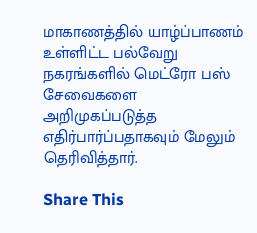மாகாணத்தில் யாழ்ப்பாணம் உள்ளிட்ட பல்வேறு நகரங்களில் மெட்ரோ பஸ் சேவைகளை அறிமுகப்படுத்த எதிர்பார்ப்பதாகவும் மேலும் தெரிவித்தார்.

Share This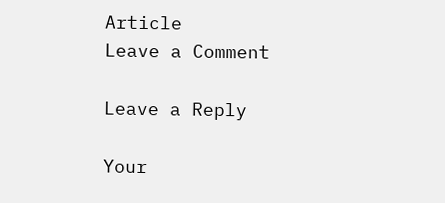Article
Leave a Comment

Leave a Reply

Your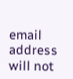email address will not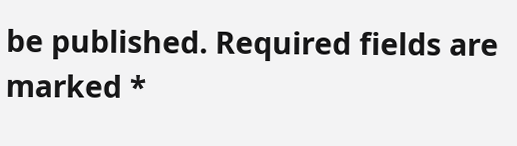be published. Required fields are marked *